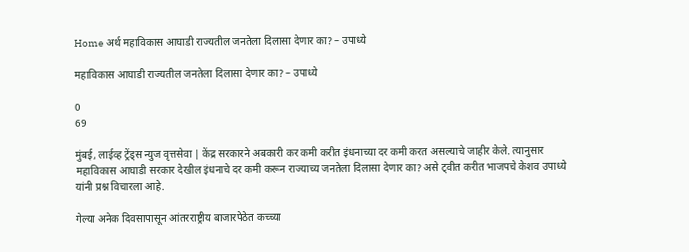Home अर्थ महाविकास आघाडी राज्यतील जनतेला दिलासा देणार का? – उपाध्ये

महाविकास आघाडी राज्यतील जनतेला दिलासा देणार का? – उपाध्ये

0
69

मुंबई, लाईव्ह ट्रेंड्स न्युज वृत्तसेवा | केंद्र सरकारने अबकारी कर कमी करीत इंधनाच्या दर कमी करत असल्याचे जाहीर केले. त्यानुसार महाविकास आघाडी सरकार देखील इंधनाचे दर कमी करून राज्याच्य जनतेला दिलासा देणार का? असे ट्वीत करीत भाजपचे केशव उपाध्ये यांनी प्रश्न विचारला आहे.

गेल्या अनेक दिवसापासून आंतरराष्ट्रीय बाजारपेठेत कच्च्या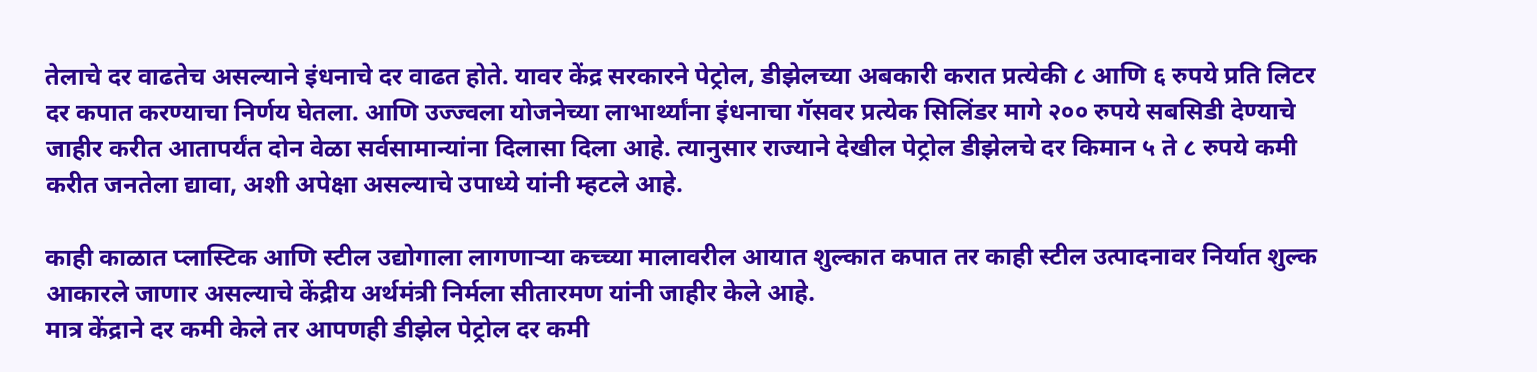तेलाचे दर वाढतेच असल्याने इंधनाचे दर वाढत होते. यावर केंद्र सरकारने पेट्रोल, डीझेलच्या अबकारी करात प्रत्येकी ८ आणि ६ रुपये प्रति लिटर दर कपात करण्याचा निर्णय घेतला. आणि उज्ज्वला योजनेच्या लाभार्थ्यांना इंधनाचा गॅसवर प्रत्येक सिलिंडर मागे २०० रुपये सबसिडी देण्याचे जाहीर करीत आतापर्यंत दोन वेळा सर्वसामान्यांना दिलासा दिला आहे. त्यानुसार राज्याने देखील पेट्रोल डीझेलचे दर किमान ५ ते ८ रुपये कमी करीत जनतेला द्यावा, अशी अपेक्षा असल्याचे उपाध्ये यांनी म्हटले आहे.

काही काळात प्लास्टिक आणि स्टील उद्योगाला लागणाऱ्या कच्च्या मालावरील आयात शुल्कात कपात तर काही स्टील उत्पादनावर निर्यात शुल्क आकारले जाणार असल्याचे केंद्रीय अर्थमंत्री निर्मला सीतारमण यांनी जाहीर केले आहे.
मात्र केंद्राने दर कमी केले तर आपणही डीझेल पेट्रोल दर कमी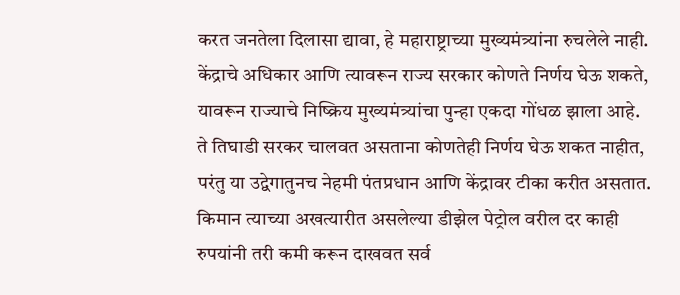करत जनतेला दिलासा द्यावा, हे महाराष्ट्राच्या मुख्यमंत्र्यांना रुचलेले नाही. केंद्राचे अधिकार आणि त्यावरून राज्य सरकार कोणते निर्णय घेऊ शकते, यावरून राज्याचे निष्क्रिय मुख्यमंत्र्यांचा पुन्हा एकदा गोंधळ झाला आहे. ते तिघाडी सरकर चालवत असताना कोणतेही निर्णय घेऊ शकत नाहीत, परंतु या उद्वेगातुनच नेहमी पंतप्रधान आणि केंद्रावर टीका करीत असतात. किमान त्याच्या अखत्यारीत असलेल्या डीझेल पेट्रोल वरील दर काही रुपयांनी तरी कमी करून दाखवत सर्व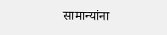सामान्यांना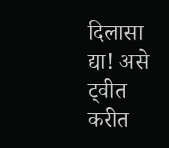दिलासा द्या! असे ट्वीत करीत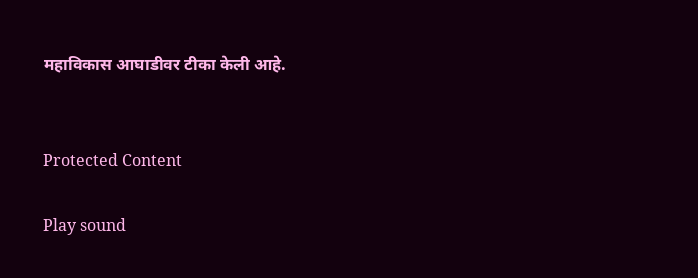महाविकास आघाडीवर टीका केली आहे.


Protected Content

Play sound